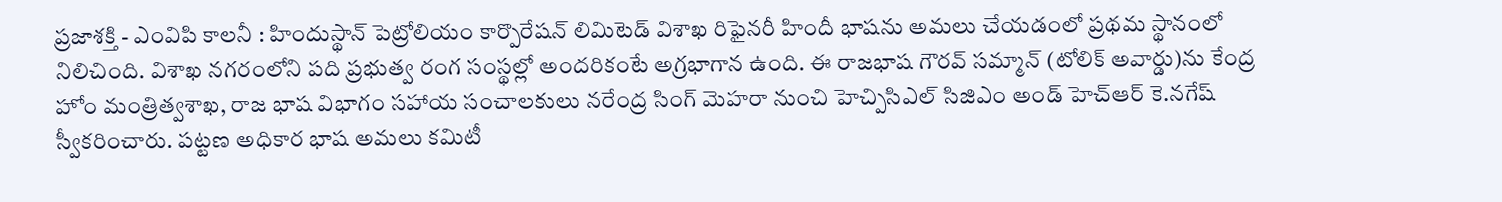ప్రజాశక్తి - ఎంవిపి కాలనీ : హిందుస్థాన్ పెట్రోలియం కార్పొరేషన్ లిమిటెడ్ విశాఖ రిఫైనరీ హిందీ భాషను అమలు చేయడంలో ప్రథమ స్థానంలో నిలిచింది. విశాఖ నగరంలోని పది ప్రభుత్వ రంగ సంస్థల్లో అందరికంటే అగ్రభాగాన ఉంది. ఈ రాజభాష గౌరవ్ సమ్మాన్ (టోలిక్ అవార్డు)ను కేంద్ర హోం మంత్రిత్వశాఖ, రాజ భాష విభాగం సహాయ సంచాలకులు నరేంద్ర సింగ్ మెహరా నుంచి హెచ్పిసిఎల్ సిజిఎం అండ్ హెచ్ఆర్ కె.నగేష్ స్వీకరించారు. పట్టణ అధికార భాష అమలు కమిటీ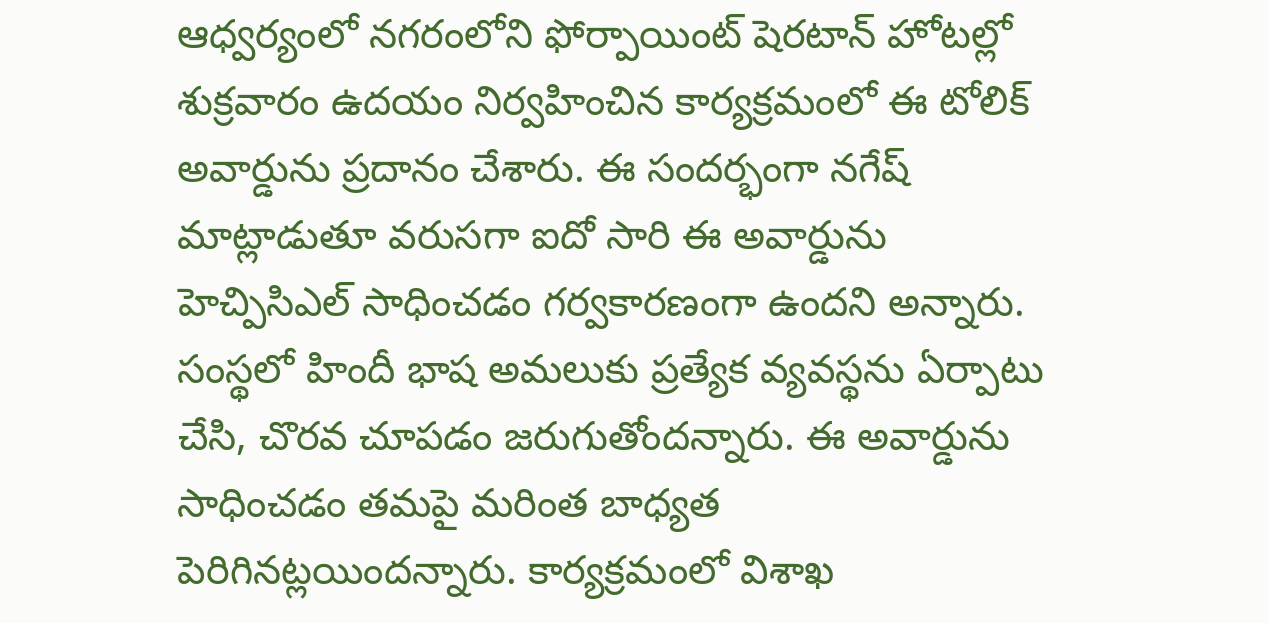ఆధ్వర్యంలో నగరంలోని ఫోర్పాయింట్ షెరటాన్ హోటల్లో శుక్రవారం ఉదయం నిర్వహించిన కార్యక్రమంలో ఈ టోలిక్ అవార్డును ప్రదానం చేశారు. ఈ సందర్భంగా నగేష్ మాట్లాడుతూ వరుసగా ఐదో సారి ఈ అవార్డును హెచ్పిసిఎల్ సాధించడం గర్వకారణంగా ఉందని అన్నారు.
సంస్థలో హిందీ భాష అమలుకు ప్రత్యేక వ్యవస్థను ఏర్పాటు చేసి, చొరవ చూపడం జరుగుతోందన్నారు. ఈ అవార్డును సాధించడం తమపై మరింత బాధ్యత పెరిగినట్లయిందన్నారు. కార్యక్రమంలో విశాఖ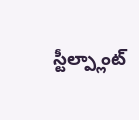స్టీల్ప్లాంట్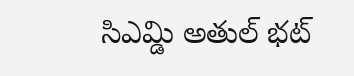సిఎమ్డి అతుల్ భట్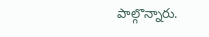పాల్గొన్నారు.